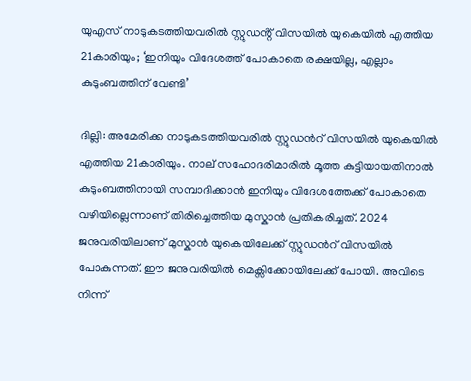യുഎസ് നാടുകടത്തിയവരിൽ സ്റ്റുഡൻ്റ് വിസയിൽ യുകെയിൽ എത്തിയ 21കാരിയും; ‘ഇനിയും വിദേശത്ത് പോകാതെ രക്ഷയില്ല, എല്ലാം കുടുംബത്തിന് വേണ്ടി’

ദില്ലി: അമേരിക്ക നാടുകടത്തിയവരിൽ സ്റ്റുഡൻറ് വിസയിൽ യുകെയിൽ എത്തിയ 21കാരിയും. നാല് സഹോദരിമാരിൽ മൂത്ത കുട്ടിയായതിനാൽ കുടുംബത്തിനായി സമ്പാദിക്കാൻ ഇനിയും വിദേശത്തേക്ക് പോകാതെ വഴിയില്ലെന്നാണ് തിരിച്ചെത്തിയ മുസ്കാൻ പ്രതികരിച്ചത്. 2024 ജനുവരിയിലാണ് മുസ്കാൻ യുകെയിലേക്ക് സ്റ്റുഡൻറ് വിസയിൽ പോകുന്നത്. ഈ ജനുവരിയിൽ മെക്സിക്കോയിലേക്ക് പോയി. അവിടെ നിന്ന്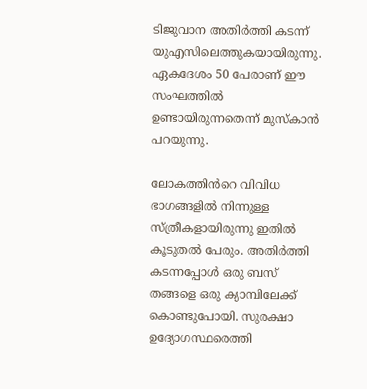ടിജുവാന അതിർത്തി കടന്ന് യുഎസിലെത്തുകയായിരുന്നു. ഏകദേശം 50 പേരാണ് ഈ സംഘത്തിൽ ഉണ്ടായിരുന്നതെന്ന് മുസ്കാൻ പറയുന്നു.

ലോകത്തിൻറെ വിവിധ ഭാഗങ്ങളിൽ നിന്നുള്ള സ്ത്രീകളായിരുന്നു ഇതിൽ കൂടുതൽ പേരും. അതിർത്തി കടന്നപ്പോൾ ഒരു ബസ് തങ്ങളെ ഒരു ക്യാമ്പിലേക്ക് കൊണ്ടുപോയി. സുരക്ഷാ ഉദ്യോഗസ്ഥരെത്തി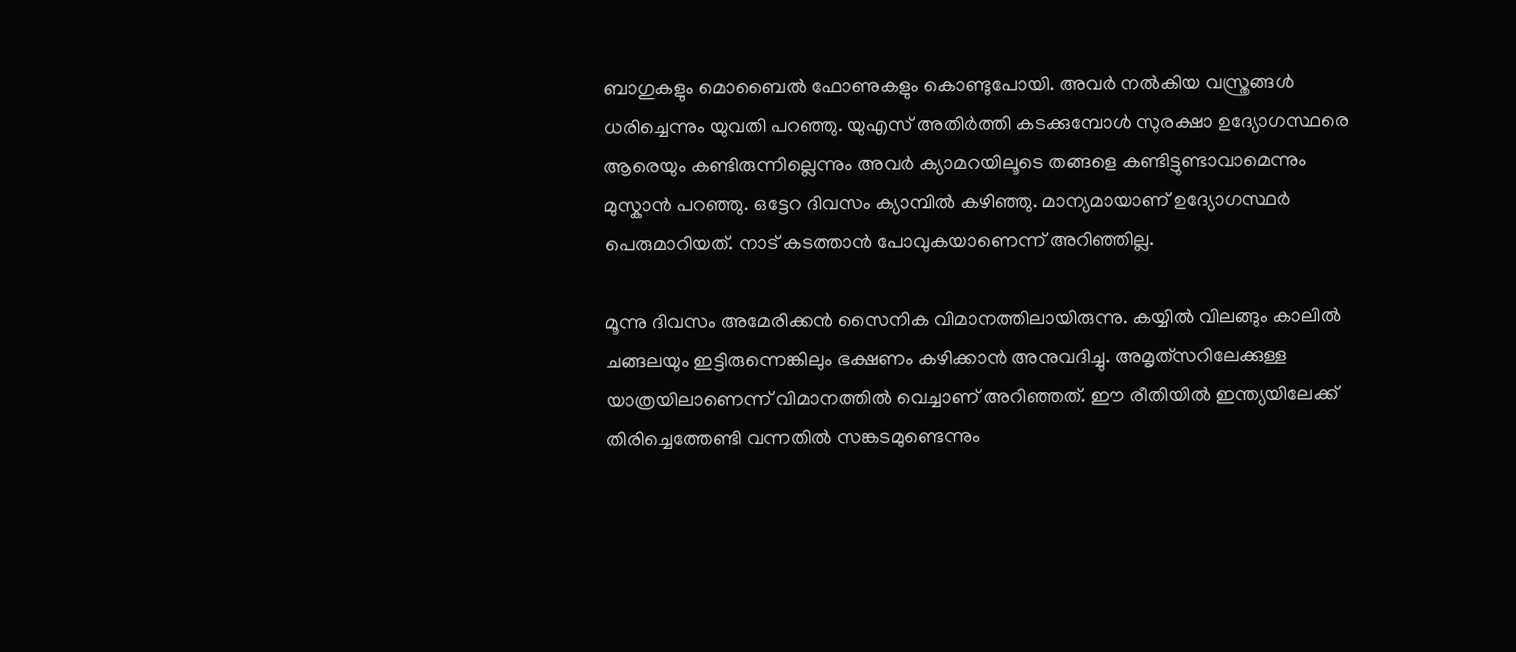ബാഗുകളും മൊബൈൽ ഫോണുകളും കൊണ്ടുപോയി. അവർ നൽകിയ വസ്ത്രങ്ങൾ ധരിച്ചെന്നും യുവതി പറഞ്ഞു. യുഎസ് അതിർത്തി കടക്കുമ്പോൾ സുരക്ഷാ ഉദ്യോഗസ്ഥരെ ആരെയും കണ്ടിരുന്നില്ലെന്നും അവർ ക്യാമറയിലൂടെ തങ്ങളെ കണ്ടിട്ടുണ്ടാവാമെന്നും മുസ്കാൻ പറഞ്ഞു. ഒട്ടേറ ദിവസം ക്യാമ്പിൽ കഴിഞ്ഞു. മാന്യമായാണ് ഉദ്യോഗസ്ഥർ പെരുമാറിയത്. നാട് കടത്താൻ പോവുകയാണെന്ന് അറിഞ്ഞില്ല.

മൂന്നു ദിവസം അമേരിക്കൻ സൈനിക വിമാനത്തിലായിരുന്നു. കയ്യിൽ വിലങ്ങും കാലിൽ ചങ്ങലയും ഇട്ടിരുന്നെങ്കിലും ഭക്ഷണം കഴിക്കാൻ അനുവദിച്ചു. അമൃത്‌സറിലേക്കുള്ള യാത്രയിലാണെന്ന് വിമാനത്തിൽ വെച്ചാണ് അറിഞ്ഞത്. ഈ രീതിയിൽ ഇന്ത്യയിലേക്ക് തിരിച്ചെത്തേണ്ടി വന്നതിൽ സങ്കടമുണ്ടെന്നും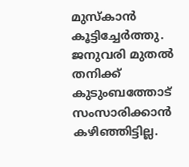മുസ്കാൻ കൂട്ടിച്ചേർത്തു. ജനുവരി മുതൽ തനിക്ക് കുടുംബത്തോട് സംസാരിക്കാൻ കഴിഞ്ഞിട്ടില്ല.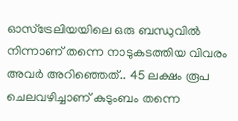ഓസ്‌ട്രേലിയയിലെ ഒരു ബന്ധുവിൽ നിന്നാണ് തന്നെ നാടുകടത്തിയ വിവരം അവർ അറിഞ്ഞെത്.. 45 ലക്ഷം രൂപ ചെലവഴിച്ചാണ് കുടുംബം തന്നെ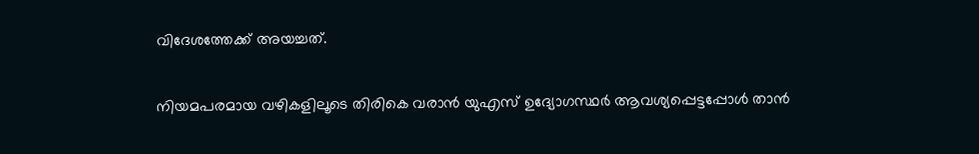വിദേശത്തേക്ക് അയച്ചത്.

നിയമപരമായ വഴികളിലൂടെ തിരികെ വരാൻ യുഎസ് ഉദ്യോഗസ്ഥർ ആവശ്യപ്പെട്ടപ്പോൾ താൻ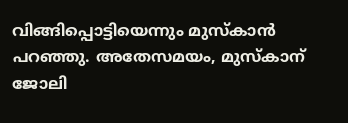വിങ്ങിപ്പൊട്ടിയെന്നും മുസ്‌കാൻ പറഞ്ഞു. അതേസമയം, മുസ്കാന് ജോലി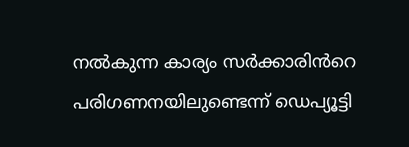നൽകുന്ന കാര്യം സർക്കാരിൻറെ പരിഗണനയിലുണ്ടെന്ന് ഡെപ്യൂട്ടി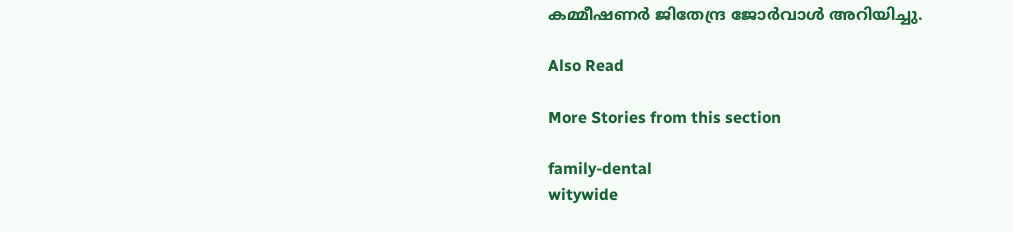കമ്മീഷണർ ജിതേന്ദ്ര ജോർവാൾ അറിയിച്ചു.

Also Read

More Stories from this section

family-dental
witywide